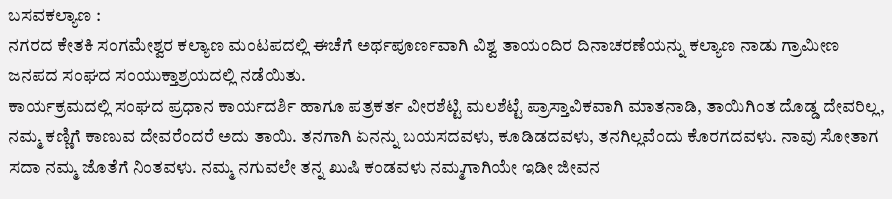ಬಸವಕಲ್ಯಾಣ :
ನಗರದ ಕೇತಕಿ ಸಂಗಮೇಶ್ವರ ಕಲ್ಯಾಣ ಮಂಟಪದಲ್ಲಿ ಈಚೆಗೆ ಅರ್ಥಪೂರ್ಣವಾಗಿ ವಿಶ್ವ ತಾಯಂದಿರ ದಿನಾಚರಣೆಯನ್ನು ಕಲ್ಯಾಣ ನಾಡು ಗ್ರಾಮೀಣ ಜನಪದ ಸಂಘದ ಸಂಯುಕ್ತಾಶ್ರಯದಲ್ಲಿ ನಡೆಯಿತು.
ಕಾರ್ಯಕ್ರಮದಲ್ಲಿ ಸಂಘದ ಪ್ರಧಾನ ಕಾರ್ಯದರ್ಶಿ ಹಾಗೂ ಪತ್ರಕರ್ತ ವೀರಶೆಟ್ಟಿ ಮಲಶೆಟ್ಟೆ ಪ್ರಾಸ್ತಾವಿಕವಾಗಿ ಮಾತನಾಡಿ, ತಾಯಿಗಿಂತ ದೊಡ್ಡ ದೇವರಿಲ್ಲ, ನಮ್ಮ ಕಣ್ಣಿಗೆ ಕಾಣುವ ದೇವರೆಂದರೆ ಅದು ತಾಯಿ. ತನಗಾಗಿ ಏನನ್ನು ಬಯಸದವಳು, ಕೂಡಿಡದವಳು, ತನಗಿಲ್ಲವೆಂದು ಕೊರಗದವಳು. ನಾವು ಸೋತಾಗ ಸದಾ ನಮ್ಮ ಜೊತೆಗೆ ನಿಂತವಳು. ನಮ್ಮ ನಗುವಲೇ ತನ್ನ ಖುಷಿ ಕಂಡವಳು ನಮ್ಮಗಾಗಿಯೇ ಇಡೀ ಜೀವನ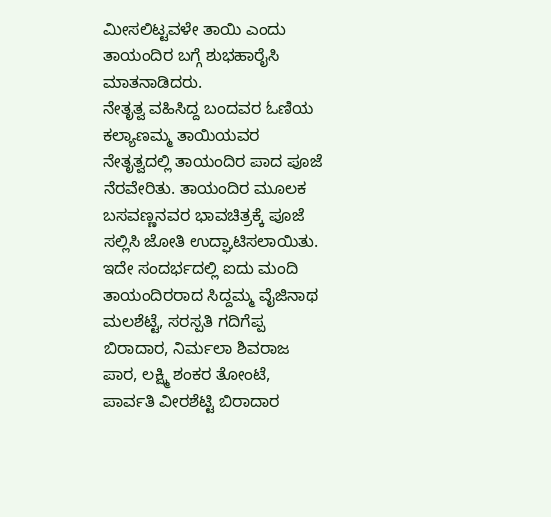ಮೀಸಲಿಟ್ಟವಳೇ ತಾಯಿ ಎಂದು ತಾಯಂದಿರ ಬಗ್ಗೆ ಶುಭಹಾರೈಸಿ ಮಾತನಾಡಿದರು.
ನೇತೃತ್ವ ವಹಿಸಿದ್ದ ಬಂದವರ ಓಣಿಯ ಕಲ್ಯಾಣಮ್ಮ ತಾಯಿಯವರ ನೇತೃತ್ವದಲ್ಲಿ ತಾಯಂದಿರ ಪಾದ ಪೂಜೆ ನೆರವೇರಿತು. ತಾಯಂದಿರ ಮೂಲಕ ಬಸವಣ್ಣನವರ ಭಾವಚಿತ್ರಕ್ಕೆ ಪೂಜೆ ಸಲ್ಲಿಸಿ ಜೋತಿ ಉದ್ಘಾಟಿಸಲಾಯಿತು.
ಇದೇ ಸಂದರ್ಭದಲ್ಲಿ ಐದು ಮಂದಿ ತಾಯಂದಿರರಾದ ಸಿದ್ದಮ್ಮ ವೈಜಿನಾಥ ಮಲಶೆಟ್ಟೆ, ಸರಸ್ಪತಿ ಗದಿಗೆಪ್ಪ ಬಿರಾದಾರ, ನಿರ್ಮಲಾ ಶಿವರಾಜ ಪಾರ, ಲಕ್ಷ್ಮಿ ಶಂಕರ ತೋಂಟೆ, ಪಾರ್ವತಿ ವೀರಶೆಟ್ಟಿ ಬಿರಾದಾರ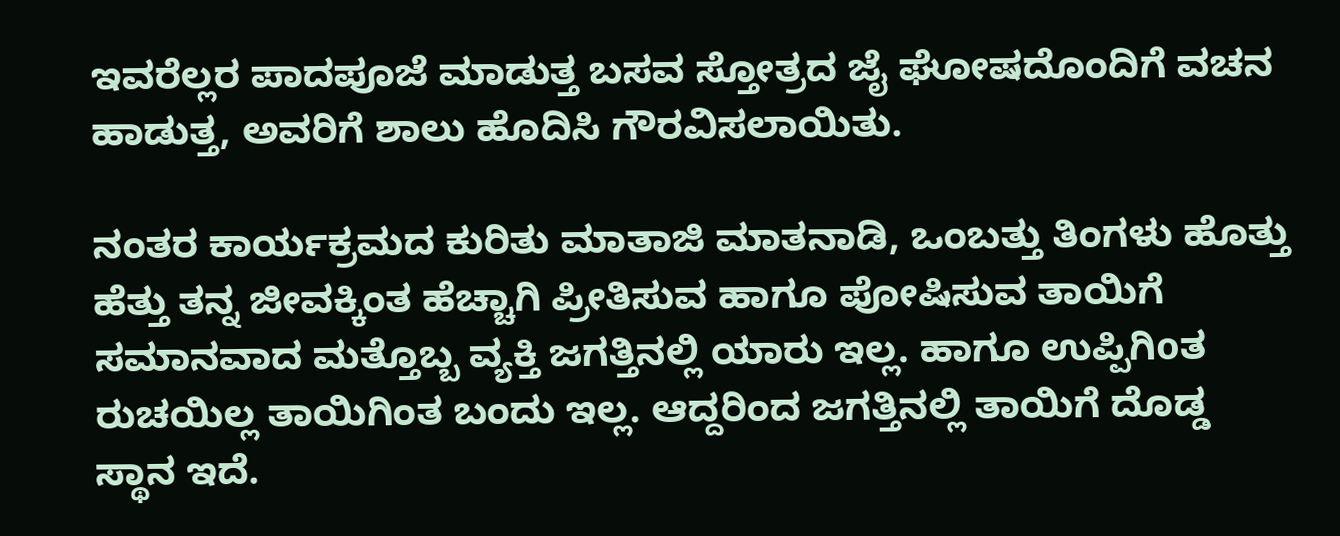ಇವರೆಲ್ಲರ ಪಾದಪೂಜೆ ಮಾಡುತ್ತ ಬಸವ ಸ್ತೋತ್ರದ ಜೈ ಘೋಷದೊಂದಿಗೆ ವಚನ ಹಾಡುತ್ತ, ಅವರಿಗೆ ಶಾಲು ಹೊದಿಸಿ ಗೌರವಿಸಲಾಯಿತು.

ನಂತರ ಕಾರ್ಯಕ್ರಮದ ಕುರಿತು ಮಾತಾಜಿ ಮಾತನಾಡಿ, ಒಂಬತ್ತು ತಿಂಗಳು ಹೊತ್ತು ಹೆತ್ತು ತನ್ನ ಜೀವಕ್ಕಿಂತ ಹೆಚ್ಚಾಗಿ ಪ್ರೀತಿಸುವ ಹಾಗೂ ಪೋಷಿಸುವ ತಾಯಿಗೆ ಸಮಾನವಾದ ಮತ್ತೊಬ್ಬ ವ್ಯಕ್ತಿ ಜಗತ್ತಿನಲ್ಲಿ ಯಾರು ಇಲ್ಲ. ಹಾಗೂ ಉಪ್ಪಿಗಿoತ ರುಚಯಿಲ್ಲ ತಾಯಿಗಿಂತ ಬಂದು ಇಲ್ಲ. ಆದ್ದರಿಂದ ಜಗತ್ತಿನಲ್ಲಿ ತಾಯಿಗೆ ದೊಡ್ಡ ಸ್ಥಾನ ಇದೆ.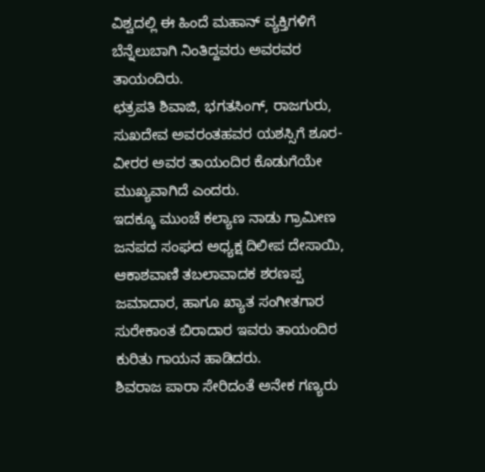ವಿಶ್ವದಲ್ಲಿ ಈ ಹಿಂದೆ ಮಹಾನ್ ವ್ಯಕ್ತಿಗಳಿಗೆ ಬೆನ್ನೆಲುಬಾಗಿ ನಿಂತಿದ್ದವರು ಅವರವರ ತಾಯಂದಿರು.
ಛತ್ರಪತಿ ಶಿವಾಜಿ, ಭಗತಸಿಂಗ್, ರಾಜಗುರು, ಸುಖದೇವ ಅವರಂತಹವರ ಯಶಸ್ಸಿಗೆ ಶೂರ-ವೀರರ ಅವರ ತಾಯಂದಿರ ಕೊಡುಗೆಯೇ ಮುಖ್ಯವಾಗಿದೆ ಎಂದರು.
ಇದಕ್ಕೂ ಮುಂಚೆ ಕಲ್ಯಾಣ ನಾಡು ಗ್ರಾಮೀಣ ಜನಪದ ಸಂಘದ ಅಧ್ಯಕ್ಷ ದಿಲೀಪ ದೇಸಾಯಿ, ಆಕಾಶವಾಣಿ ತಬಲಾವಾದಕ ಶರಣಪ್ಪ ಜಮಾದಾರ, ಹಾಗೂ ಖ್ಯಾತ ಸಂಗೀತಗಾರ ಸುರೇಕಾಂತ ಬಿರಾದಾರ ಇವರು ತಾಯಂದಿರ ಕುರಿತು ಗಾಯನ ಹಾಡಿದರು.
ಶಿವರಾಜ ಪಾರಾ ಸೇರಿದಂತೆ ಅನೇಕ ಗಣ್ಯರು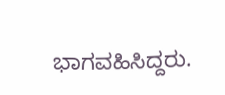ಭಾಗವಹಿಸಿದ್ದರು.